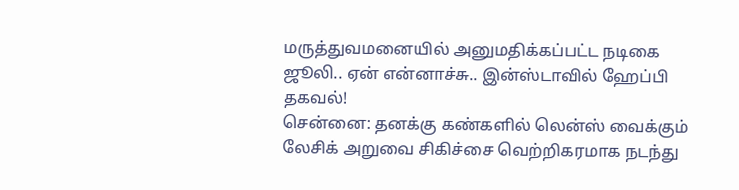மருத்துவமனையில் அனுமதிக்கப்பட்ட நடிகை ஜூலி.. ஏன் என்னாச்சு.. இன்ஸ்டாவில் ஹேப்பி தகவல்!
சென்னை: தனக்கு கண்களில் லென்ஸ் வைக்கும் லேசிக் அறுவை சிகிச்சை வெற்றிகரமாக நடந்து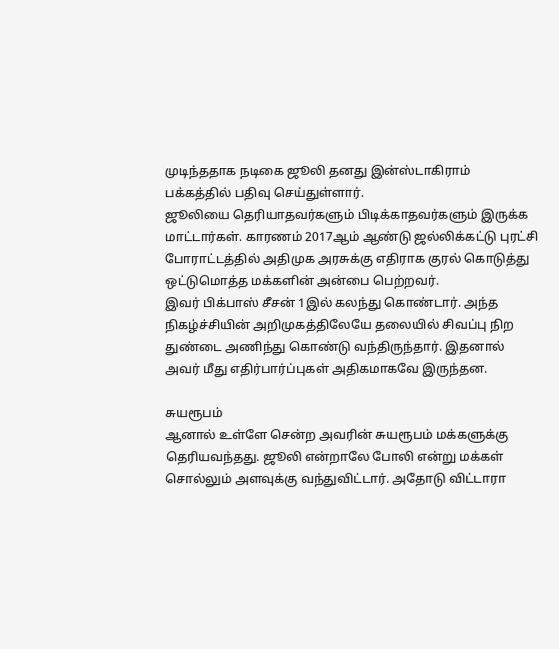முடிந்ததாக நடிகை ஜூலி தனது இன்ஸ்டாகிராம் பக்கத்தில் பதிவு செய்துள்ளார்.
ஜூலியை தெரியாதவர்களும் பிடிக்காதவர்களும் இருக்க மாட்டார்கள். காரணம் 2017ஆம் ஆண்டு ஜல்லிக்கட்டு புரட்சி போராட்டத்தில் அதிமுக அரசுக்கு எதிராக குரல் கொடுத்து ஒட்டுமொத்த மக்களின் அன்பை பெற்றவர்.
இவர் பிக்பாஸ் சீசன் 1இல் கலந்து கொண்டார். அந்த நிகழ்ச்சியின் அறிமுகத்திலேயே தலையில் சிவப்பு நிற துண்டை அணிந்து கொண்டு வந்திருந்தார். இதனால் அவர் மீது எதிர்பார்ப்புகள் அதிகமாகவே இருந்தன.

சுயரூபம்
ஆனால் உள்ளே சென்ற அவரின் சுயரூபம் மக்களுக்கு தெரியவந்தது. ஜூலி என்றாலே போலி என்று மக்கள் சொல்லும் அளவுக்கு வந்துவிட்டார். அதோடு விட்டாரா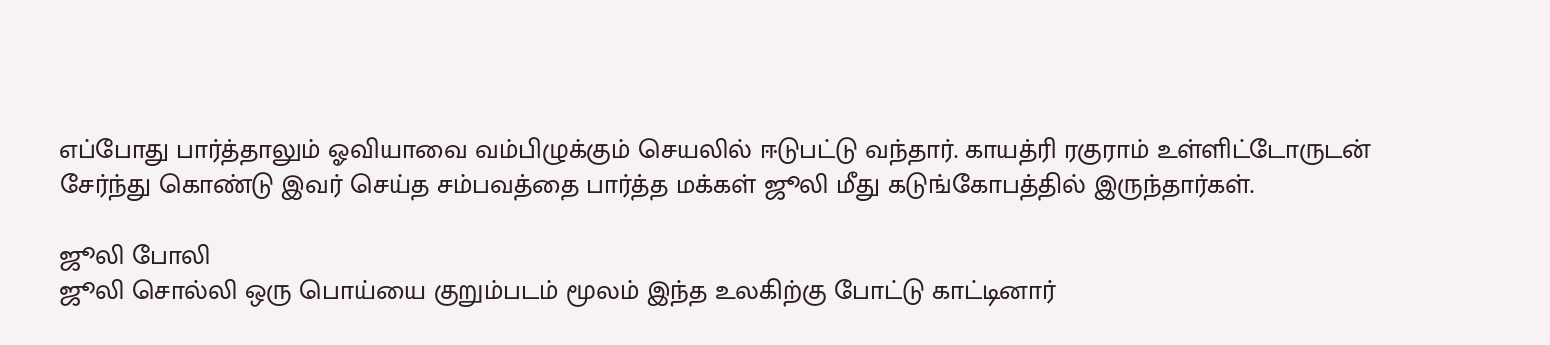எப்போது பார்த்தாலும் ஓவியாவை வம்பிழுக்கும் செயலில் ஈடுபட்டு வந்தார். காயத்ரி ரகுராம் உள்ளிட்டோருடன் சேர்ந்து கொண்டு இவர் செய்த சம்பவத்தை பார்த்த மக்கள் ஜூலி மீது கடுங்கோபத்தில் இருந்தார்கள்.

ஜூலி போலி
ஜூலி சொல்லி ஒரு பொய்யை குறும்படம் மூலம் இந்த உலகிற்கு போட்டு காட்டினார்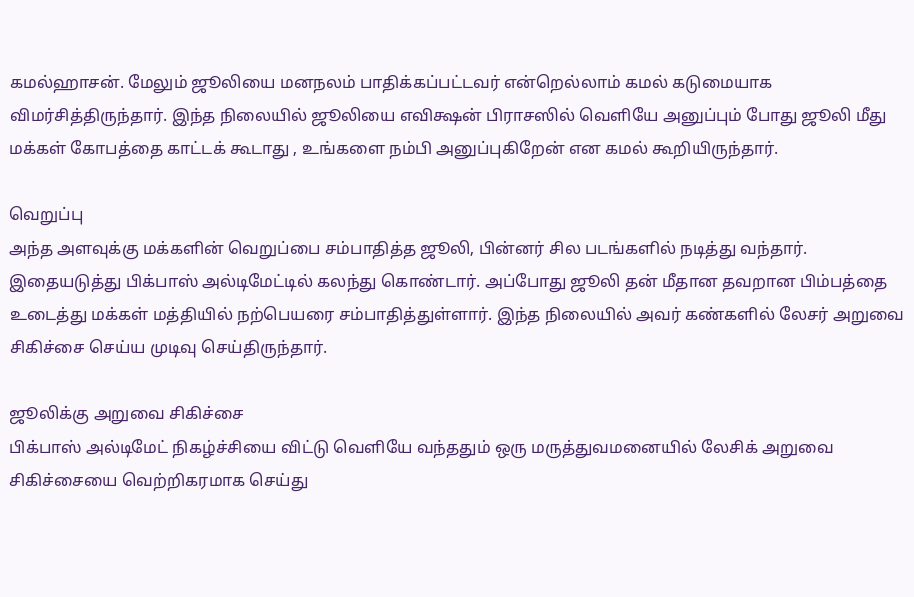கமல்ஹாசன். மேலும் ஜூலியை மனநலம் பாதிக்கப்பட்டவர் என்றெல்லாம் கமல் கடுமையாக விமர்சித்திருந்தார். இந்த நிலையில் ஜூலியை எவிக்ஷன் பிராசஸில் வெளியே அனுப்பும் போது ஜூலி மீது மக்கள் கோபத்தை காட்டக் கூடாது , உங்களை நம்பி அனுப்புகிறேன் என கமல் கூறியிருந்தார்.

வெறுப்பு
அந்த அளவுக்கு மக்களின் வெறுப்பை சம்பாதித்த ஜூலி, பின்னர் சில படங்களில் நடித்து வந்தார். இதையடுத்து பிக்பாஸ் அல்டிமேட்டில் கலந்து கொண்டார். அப்போது ஜூலி தன் மீதான தவறான பிம்பத்தை உடைத்து மக்கள் மத்தியில் நற்பெயரை சம்பாதித்துள்ளார். இந்த நிலையில் அவர் கண்களில் லேசர் அறுவை சிகிச்சை செய்ய முடிவு செய்திருந்தார்.

ஜூலிக்கு அறுவை சிகிச்சை
பிக்பாஸ் அல்டிமேட் நிகழ்ச்சியை விட்டு வெளியே வந்ததும் ஒரு மருத்துவமனையில் லேசிக் அறுவை சிகிச்சையை வெற்றிகரமாக செய்து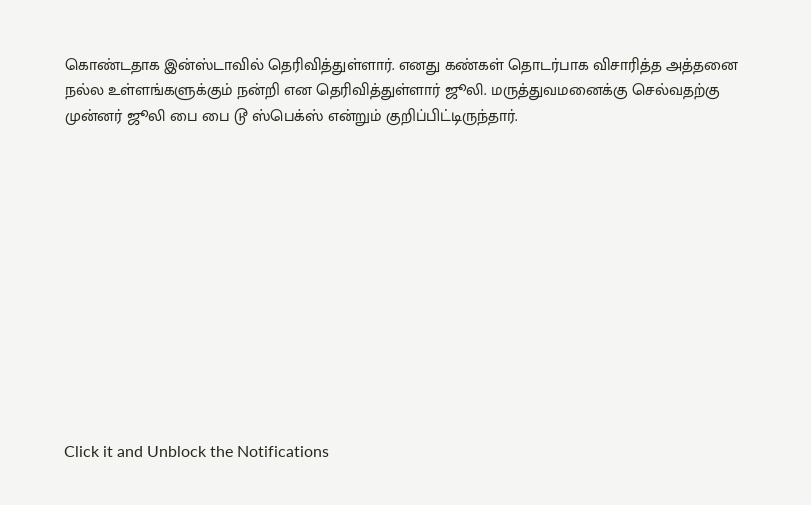கொண்டதாக இன்ஸ்டாவில் தெரிவித்துள்ளார். எனது கண்கள் தொடர்பாக விசாரித்த அத்தனை நல்ல உள்ளங்களுக்கும் நன்றி என தெரிவித்துள்ளார் ஜூலி. மருத்துவமனைக்கு செல்வதற்கு முன்னர் ஜூலி பை பை டூ ஸ்பெக்ஸ் என்றும் குறிப்பிட்டிருந்தார்.












Click it and Unblock the Notifications